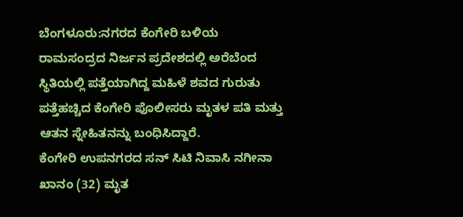ಬೆಂಗಳೂರು:ನಗರದ ಕೆಂಗೇರಿ ಬಳಿಯ ರಾಮಸಂದ್ರದ ನಿರ್ಜನ ಪ್ರದೇಶದಲ್ಲಿ ಅರೆಬೆಂದ ಸ್ಥಿತಿಯಲ್ಲಿ ಪತ್ತೆಯಾಗಿದ್ದ ಮಹಿಳೆ ಶವದ ಗುರುತು ಪತ್ತೆಹಚ್ಚಿದ ಕೆಂಗೇರಿ ಪೊಲೀಸರು ಮೃತಳ ಪತಿ ಮತ್ತು ಆತನ ಸ್ನೇಹಿತನನ್ನು ಬಂಧಿಸಿದ್ದಾರೆ.
ಕೆಂಗೇರಿ ಉಪನಗರದ ಸನ್ ಸಿಟಿ ನಿವಾಸಿ ನಗೀನಾ ಖಾನಂ (32) ಮೃತ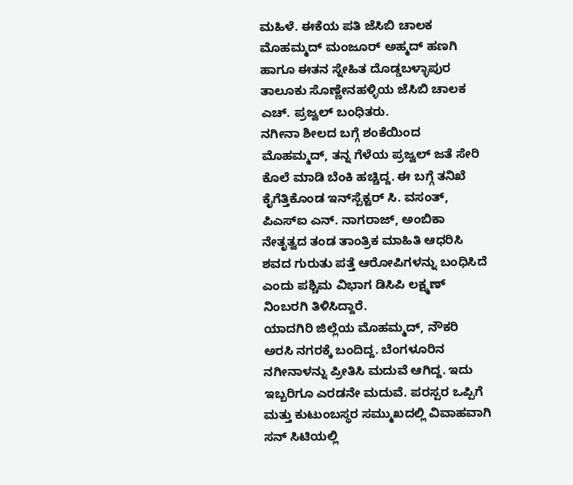ಮಹಿಳೆ. ಈಕೆಯ ಪತಿ ಜೆಸಿಬಿ ಚಾಲಕ ಮೊಹಮ್ಮದ್ ಮಂಜೂರ್ ಅಹ್ಮದ್ ಹಣಗಿ ಹಾಗೂ ಈತನ ಸ್ನೇಹಿತ ದೊಡ್ಡಬಳ್ಳಾಪುರ ತಾಲೂಕು ಸೊಣ್ಣೇನಹಳ್ಳಿಯ ಜೆಸಿಬಿ ಚಾಲಕ ಎಚ್. ಪ್ರಜ್ವಲ್ ಬಂಧಿತರು.
ನಗೀನಾ ಶೀಲದ ಬಗ್ಗೆ ಶಂಕೆಯಿಂದ ಮೊಹಮ್ಮದ್, ತನ್ನ ಗೆಳೆಯ ಪ್ರಜ್ವಲ್ ಜತೆ ಸೇರಿ ಕೊಲೆ ಮಾಡಿ ಬೆಂಕಿ ಹಚ್ಚಿದ್ದ. ಈ ಬಗ್ಗೆ ತನಿಖೆ ಕೈಗೆತ್ತಿಕೊಂಡ ಇನ್‌ಸ್ಪೆಕ್ಟರ್ ಸಿ. ವಸಂತ್, ಪಿಎಸ್‌ಐ ಎನ್. ನಾಗರಾಜ್, ಅಂಬಿಕಾ ನೇತೃತ್ವದ ತಂಡ ತಾಂತ್ರಿಕ ಮಾಹಿತಿ ಆಧರಿಸಿ ಶವದ ಗುರುತು ಪತ್ತೆ ಆರೋಪಿಗಳನ್ನು ಬಂಧಿಸಿದೆ ಎಂದು ಪಶ್ಚಿಮ ವಿಭಾಗ ಡಿಸಿಪಿ ಲಕ್ಷ್ಮಣ್ ನಿಂಬರಗಿ ತಿಳಿಸಿದ್ದಾರೆ.
ಯಾದಗಿರಿ ಜಿಲ್ಲೆಯ ಮೊಹಮ್ಮದ್, ನೌಕರಿ ಅರಸಿ ನಗರಕ್ಕೆ ಬಂದಿದ್ದ. ಬೆಂಗಳೂರಿನ ನಗೀನಾಳನ್ನು ಪ್ರೀತಿಸಿ ಮದುವೆ ಆಗಿದ್ದ. ಇದು ಇಬ್ಬರಿಗೂ ಎರಡನೇ ಮದುವೆ. ಪರಸ್ಪರ ಒಪ್ಪಿಗೆ ಮತ್ತು ಕುಟುಂಬಸ್ಥರ ಸಮ್ಮುಖದಲ್ಲಿ ವಿವಾಹವಾಗಿ ಸನ್ ಸಿಟಿಯಲ್ಲಿ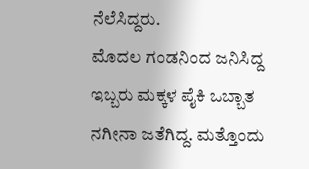ನೆಲೆಸಿದ್ದರು.
ಮೊದಲ ಗಂಡನಿಂದ ಜನಿಸಿದ್ದ ಇಬ್ಬರು ಮಕ್ಕಳ ಪೈಕಿ ಒಬ್ಬಾತ ನಗೀನಾ ಜತೆಗಿದ್ದ. ಮತ್ತೊಂದು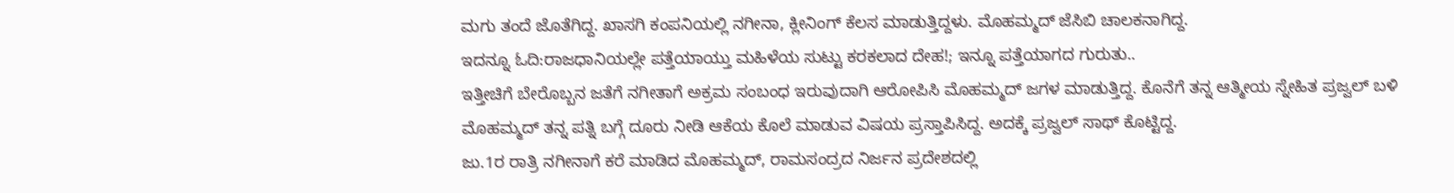ಮಗು ತಂದೆ ಜೊತೆಗಿದ್ದ. ಖಾಸಗಿ ಕಂಪನಿಯಲ್ಲಿ ನಗೀನಾ, ಕ್ಲೀನಿಂಗ್ ಕೆಲಸ ಮಾಡುತ್ತಿದ್ದಳು. ಮೊಹಮ್ಮದ್ ಜೆಸಿಬಿ ಚಾಲಕನಾಗಿದ್ದ.
ಇದನ್ನೂ ಓದಿ:ರಾಜಧಾನಿಯಲ್ಲೇ ಪತ್ತೆಯಾಯ್ತು ಮಹಿಳೆಯ ಸುಟ್ಟು ಕರಕಲಾದ ದೇಹ!; ಇನ್ನೂ ಪತ್ತೆಯಾಗದ ಗುರುತು..
ಇತ್ತೀಚಿಗೆ ಬೇರೊಬ್ಬನ ಜತೆಗೆ ನಗೀತಾಗೆ ಅಕ್ರಮ ಸಂಬಂಧ ಇರುವುದಾಗಿ ಆರೋಪಿಸಿ ಮೊಹಮ್ಮದ್ ಜಗಳ ಮಾಡುತ್ತಿದ್ದ. ಕೊನೆಗೆ ತನ್ನ ಆತ್ಮೀಯ ಸ್ನೇಹಿತ ಪ್ರಜ್ವಲ್ ಬಳಿ ಮೊಹಮ್ಮದ್ ತನ್ನ ಪತ್ನಿ ಬಗ್ಗೆ ದೂರು ನೀಡಿ ಆಕೆಯ ಕೊಲೆ ಮಾಡುವ ವಿಷಯ ಪ್ರಸ್ತಾಪಿಸಿದ್ದ. ಅದಕ್ಕೆ ಪ್ರಜ್ವಲ್ ಸಾಥ್ ಕೊಟ್ಟಿದ್ದ.
ಜು.1ರ ರಾತ್ರಿ ನಗೀನಾಗೆ ಕರೆ ಮಾಡಿದ ಮೊಹಮ್ಮದ್, ರಾಮಸಂದ್ರದ ನಿರ್ಜನ ಪ್ರದೇಶದಲ್ಲಿ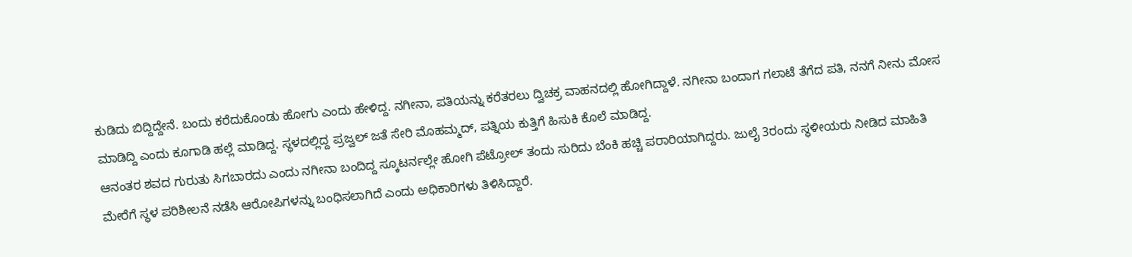ಕುಡಿದು ಬಿದ್ದಿದ್ದೇನೆ. ಬಂದು ಕರೆದುಕೊಂಡು ಹೋಗು ಎಂದು ಹೇಳಿದ್ದ. ನಗೀನಾ, ಪತಿಯನ್ನು ಕರೆತರಲು ದ್ವಿಚಕ್ರ ವಾಹನದಲ್ಲಿ ಹೋಗಿದ್ದಾಳೆ. ನಗೀನಾ ಬಂದಾಗ ಗಲಾಟೆ ತೆಗೆದ ಪತಿ, ನನಗೆ ನೀನು ಮೋಸ ಮಾಡಿದ್ದಿ ಎಂದು ಕೂಗಾಡಿ ಹಲ್ಲೆ ಮಾಡಿದ್ದ. ಸ್ಥಳದಲ್ಲಿದ್ದ ಪ್ರಜ್ವಲ್ ಜತೆ ಸೇರಿ ಮೊಹಮ್ಮದ್, ಪತ್ನಿಯ ಕುತ್ತಿಗೆ ಹಿಸುಕಿ ಕೊಲೆ ಮಾಡಿದ್ದ.
ಆನಂತರ ಶವದ ಗುರುತು ಸಿಗಬಾರದು ಎಂದು ನಗೀನಾ ಬಂದಿದ್ದ ಸ್ಕೂಟರ್ನಲ್ಲೇ ಹೋಗಿ ಪೆಟ್ರೋಲ್ ತಂದು ಸುರಿದು ಬೆಂಕಿ ಹಚ್ಚಿ ಪರಾರಿಯಾಗಿದ್ದರು. ಜುಲೈ 3ರಂದು ಸ್ಥಳೀಯರು ನೀಡಿದ ಮಾಹಿತಿ ಮೇರೆಗೆ ಸ್ಥಳ ಪರಿಶೀಲನೆ ನಡೆಸಿ ಆರೋಪಿಗಳನ್ನು ಬಂಧಿಸಲಾಗಿದೆ ಎಂದು ಅಧಿಕಾರಿಗಳು ತಿಳಿಸಿದ್ದಾರೆ.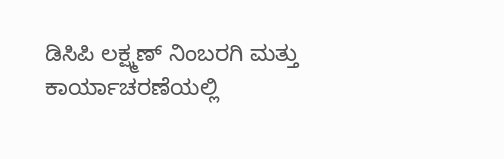ಡಿಸಿಪಿ ಲಕ್ಷ್ಮಣ್ ನಿಂಬರಗಿ ಮತ್ತು ಕಾರ್ಯಾಚರಣೆಯಲ್ಲಿ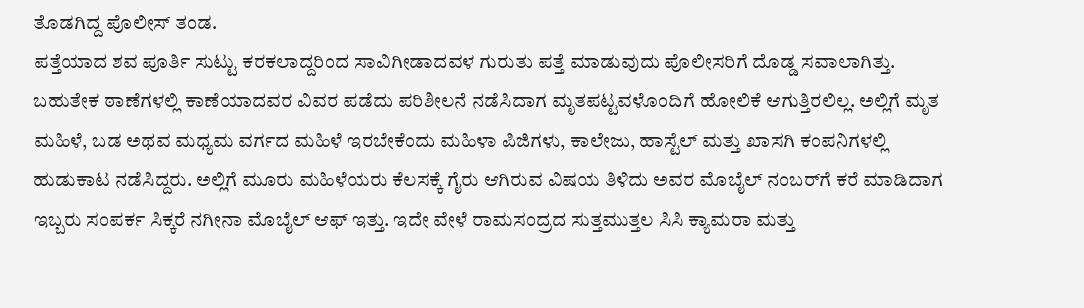ತೊಡಗಿದ್ದ ಪೊಲೀಸ್ ತಂಡ.
ಪತ್ತೆಯಾದ ಶವ ಪೂರ್ತಿ ಸುಟ್ಟು ಕರಕಲಾದ್ದರಿಂದ ಸಾವಿಗೀಡಾದವಳ ಗುರುತು ಪತ್ತೆ ಮಾಡುವುದು ಪೊಲೀಸರಿಗೆ ದೊಡ್ಡ ಸವಾಲಾಗಿತ್ತು. ಬಹುತೇಕ ಠಾಣೆಗಳಲ್ಲಿ ಕಾಣೆಯಾದವರ ವಿವರ ಪಡೆದು ಪರಿಶೀಲನೆ ನಡೆಸಿದಾಗ ಮೃತಪಟ್ಟವಳೊಂದಿಗೆ ಹೋಲಿಕೆ ಆಗುತ್ತಿರಲಿಲ್ಲ. ಅಲ್ಲಿಗೆ ಮೃತ ಮಹಿಳೆ, ಬಡ ಅಥವ ಮಧ್ಯಮ ವರ್ಗದ ಮಹಿಳೆ ಇರಬೇಕೆಂದು ಮಹಿಳಾ ಪಿಜಿಗಳು, ಕಾಲೇಜು, ಹಾಸ್ಟೆಲ್ ಮತ್ತು ಖಾಸಗಿ ಕಂಪನಿಗಳಲ್ಲಿ ಹುಡುಕಾಟ ನಡೆಸಿದ್ದರು. ಅಲ್ಲಿಗೆ ಮೂರು ಮಹಿಳೆಯರು ಕೆಲಸಕ್ಕೆ ಗೈರು ಆಗಿರುವ ವಿಷಯ ತಿಳಿದು ಅವರ ಮೊಬೈಲ್ ನಂಬರ್‌ಗೆ ಕರೆ ಮಾಡಿದಾಗ ಇಬ್ಬರು ಸಂಪರ್ಕ ಸಿಕ್ಕರೆ ನಗೀನಾ ಮೊಬೈಲ್ ಆಫ್ ಇತ್ತು. ಇದೇ ವೇಳೆ ರಾಮಸಂದ್ರದ ಸುತ್ತಮುತ್ತಲ ಸಿಸಿ ಕ್ಯಾಮರಾ ಮತ್ತು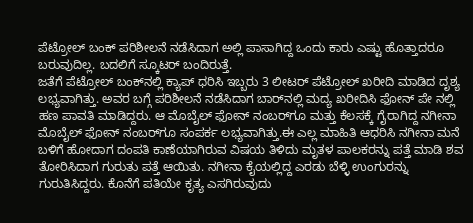ಪೆಟ್ರೋಲ್ ಬಂಕ್ ಪರಿಶೀಲನೆ ನಡೆಸಿದಾಗ ಅಲ್ಲಿ ಪಾಸಾಗಿದ್ದ ಒಂದು ಕಾರು ಎಷ್ಟು ಹೊತ್ತಾದರೂ ಬರುವುದಿಲ್ಲ. ಬದಲಿಗೆ ಸ್ಕೂಟರ್ ಬಂದಿರುತ್ತೆ.
ಜತೆಗೆ ಪೆಟ್ರೋಲ್ ಬಂಕ್‌ನಲ್ಲಿ ಕ್ಯಾಪ್ ಧರಿಸಿ ಇಬ್ಬರು 3 ಲೀಟರ್ ಪೆಟ್ರೋಲ್ ಖರೀದಿ ಮಾಡಿದ ದೃಶ್ಯ ಲಭ್ಯವಾಗಿತ್ತು. ಅವರ ಬಗ್ಗೆ ಪರಿಶೀಲನೆ ನಡೆಸಿದಾಗ ಬಾರ್‌ನಲ್ಲಿ ಮದ್ಯ ಖರೀದಿಸಿ ಫೋನ್ ಪೇ ನಲ್ಲಿ ಹಣ ಪಾವತಿ ಮಾಡಿದ್ದರು. ಆ ಮೊಬೈಲ್ ಫೋನ್ ನಂಬರ್‌ಗೂ ಮತ್ತು ಕೆಲಸಕ್ಕೆ ಗೈರಾಗಿದ್ದ ನಗೀನಾ ಮೊಬೈಲ್ ಫೋನ್ ನಂಬರ್‌ಗೂ ಸಂಪರ್ಕ ಲಭ್ಯವಾಗಿತ್ತು.ಈ ಎಲ್ಲ ಮಾಹಿತಿ ಆಧರಿಸಿ ನಗೀನಾ ಮನೆ ಬಳಿಗೆ ಹೋದಾಗ ದಂಪತಿ ಕಾಣೆಯಾಗಿರುವ ವಿಷಯ ತಿಳಿದು ಮೃತಳ ಪಾಲಕರನ್ನು ಪತ್ತೆ ಮಾಡಿ ಶವ ತೋರಿಸಿದಾಗ ಗುರುತು ಪತ್ತೆ ಆಯಿತು. ನಗೀನಾ ಕೈಯಲ್ಲಿದ್ದ ಎರಡು ಬೆಳ್ಳಿ ಉಂಗುರನ್ನು ಗುರುತಿಸಿದ್ದರು. ಕೊನೆಗೆ ಪತಿಯೇ ಕೃತ್ಯ ಎಸಗಿರುವುದು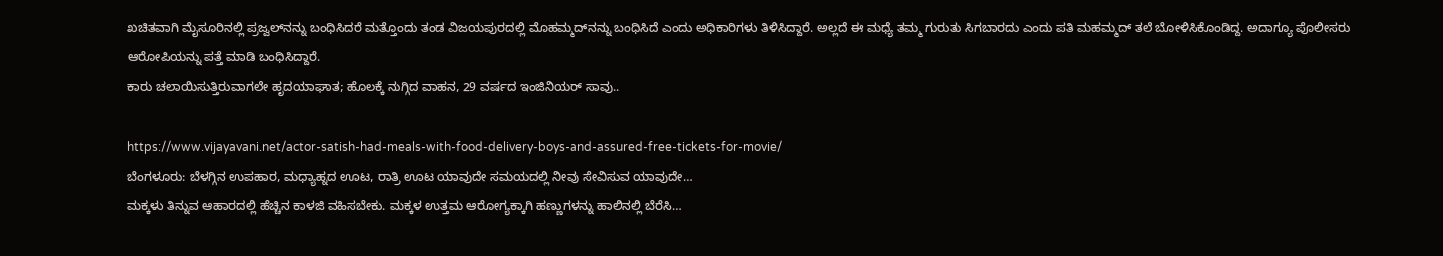ಖಚಿತವಾಗಿ ಮೈಸೂರಿನಲ್ಲಿ ಪ್ರಜ್ವಲ್‌ನನ್ನು ಬಂಧಿಸಿದರೆ ಮತ್ತೊಂದು ತಂಡ ವಿಜಯಪುರದಲ್ಲಿ ಮೊಹಮ್ಮದ್‌ನನ್ನು ಬಂಧಿಸಿದೆ ಎಂದು ಅಧಿಕಾರಿಗಳು ತಿಳಿಸಿದ್ದಾರೆ. ಅಲ್ಲದೆ ಈ ಮಧ್ಯೆ ತಮ್ಮ ಗುರುತು ಸಿಗಬಾರದು ಎಂದು ಪತಿ ಮಹಮ್ಮದ್ ತಲೆ ಬೋಳಿಸಿಕೊಂಡಿದ್ದ. ಅದಾಗ್ಯೂ ಪೊಲೀಸರು ಆರೋಪಿಯನ್ನು ಪತ್ತೆ ಮಾಡಿ ಬಂಧಿಸಿದ್ದಾರೆ.
ಕಾರು ಚಲಾಯಿಸುತ್ತಿರುವಾಗಲೇ ಹೃದಯಾಘಾತ; ಹೊಲಕ್ಕೆ ನುಗ್ಗಿದ ವಾಹನ, 29 ವರ್ಷದ ಇಂಜಿನಿಯರ್ ಸಾವು..

https://www.vijayavani.net/actor-satish-had-meals-with-food-delivery-boys-and-assured-free-tickets-for-movie/
ಬೆಂಗಳೂರು: ಬೆಳಗ್ಗಿನ ಉಪಹಾರ, ಮಧ್ಯಾಹ್ನದ ಊಟ, ರಾತ್ರಿ ಊಟ ಯಾವುದೇ ಸಮಯದಲ್ಲಿ ನೀವು ಸೇವಿಸುವ ಯಾವುದೇ…
ಮಕ್ಕಳು ತಿನ್ನುವ ಆಹಾರದಲ್ಲಿ ಹೆಚ್ಚಿನ ಕಾಳಜಿ ವಹಿಸಬೇಕು. ಮಕ್ಕಳ ಉತ್ತಮ ಆರೋಗ್ಯಕ್ಕಾಗಿ ಹಣ್ಣುಗಳನ್ನು ಹಾಲಿನಲ್ಲಿ ಬೆರೆಸಿ…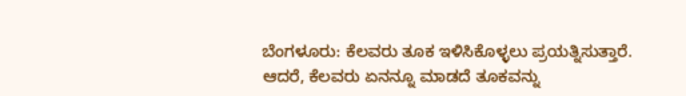ಬೆಂಗಳೂರು: ಕೆಲವರು ತೂಕ ಇಳಿಸಿಕೊಳ್ಳಲು ಪ್ರಯತ್ನಿಸುತ್ತಾರೆ. ಆದರೆ, ಕೆಲವರು ಏನನ್ನೂ ಮಾಡದೆ ತೂಕವನ್ನು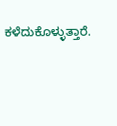ಕಳೆದುಕೊಳ್ಳುತ್ತಾರೆ.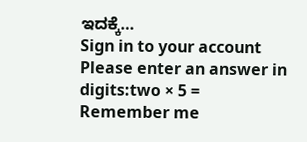ಇದಕ್ಕೆ…
Sign in to your account
Please enter an answer in digits:two × 5 =
Remember me